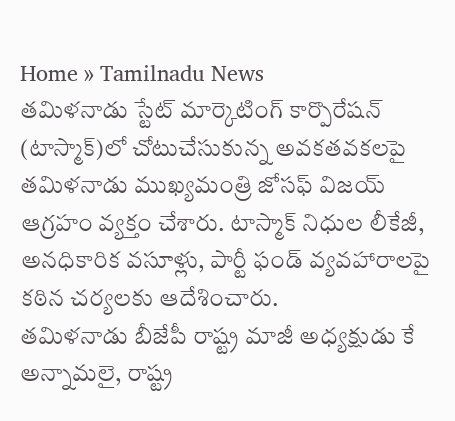Home » Tamilnadu News
తమిళనాడు స్టేట్ మార్కెటింగ్ కార్పొరేషన్ (టాస్మాక్)లో చోటుచేసుకున్న అవకతవకలపై తమిళనాడు ముఖ్యమంత్రి జోసఫ్ విజయ్ ఆగ్రహం వ్యక్తం చేశారు. టాస్మాక్ నిధుల లీకేజీ, అనధికారిక వసూళ్లు, పార్టీ ఫండ్ వ్యవహారాలపై కఠిన చర్యలకు ఆదేశించారు.
తమిళనాడు బీజేపీ రాష్ట్ర మాజీ అధ్యక్షుడు కే అన్నామలై, రాష్ట్ర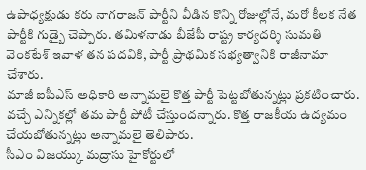ఉపాధ్యక్షుడు కరు నాగరాజన్ పార్టీని వీడిన కొన్ని రోజుల్లోనే, మరో కీలక నేత పార్టీకి గుడ్బై చెప్పారు. తమిళనాడు బీజేపీ రాష్ట్ర కార్యదర్శి సుమతి వెంకటేశ్ ఇవాళ తన పదవికి, పార్టీ ప్రాథమిక సభ్యత్వానికి రాజీనామా చేశారు.
మాజీ ఐపీఎస్ అధికారి అన్నామలై కొత్త పార్టీ పెట్టబోతున్నట్లు ప్రకటించారు. వచ్చే ఎన్నికల్లో తమ పార్టీ పోటీ చేస్తుందన్నారు. కొత్త రాజకీయ ఉద్యమం చేయబోతున్నట్లు అన్నామలై తెలిపారు.
సీఎం విజయ్కు మద్రాసు హైకోర్టులో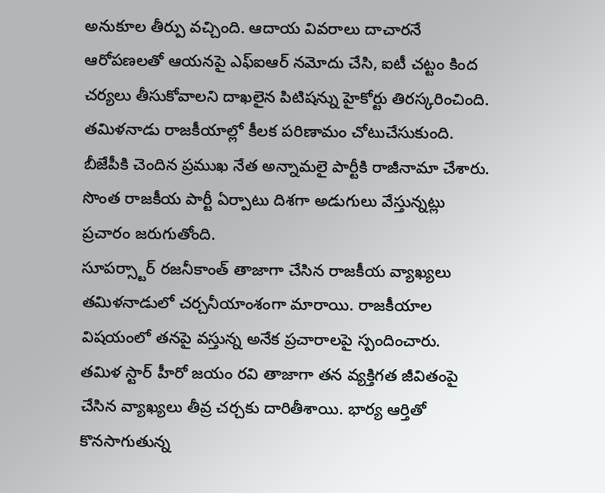అనుకూల తీర్పు వచ్చింది. ఆదాయ వివరాలు దాచారనే ఆరోపణలతో ఆయనపై ఎఫ్ఐఆర్ నమోదు చేసి, ఐటీ చట్టం కింద చర్యలు తీసుకోవాలని దాఖలైన పిటిషన్ను హైకోర్టు తిరస్కరించింది.
తమిళనాడు రాజకీయాల్లో కీలక పరిణామం చోటుచేసుకుంది. బీజేపీకి చెందిన ప్రముఖ నేత అన్నామలై పార్టీకి రాజీనామా చేశారు. సొంత రాజకీయ పార్టీ ఏర్పాటు దిశగా అడుగులు వేస్తున్నట్లు ప్రచారం జరుగుతోంది.
సూపర్స్టార్ రజనీకాంత్ తాజాగా చేసిన రాజకీయ వ్యాఖ్యలు తమిళనాడులో చర్చనీయాంశంగా మారాయి. రాజకీయాల విషయంలో తనపై వస్తున్న అనేక ప్రచారాలపై స్పందించారు.
తమిళ స్టార్ హీరో జయం రవి తాజాగా తన వ్యక్తిగత జీవితంపై చేసిన వ్యాఖ్యలు తీవ్ర చర్చకు దారితీశాయి. భార్య ఆర్తితో కొనసాగుతున్న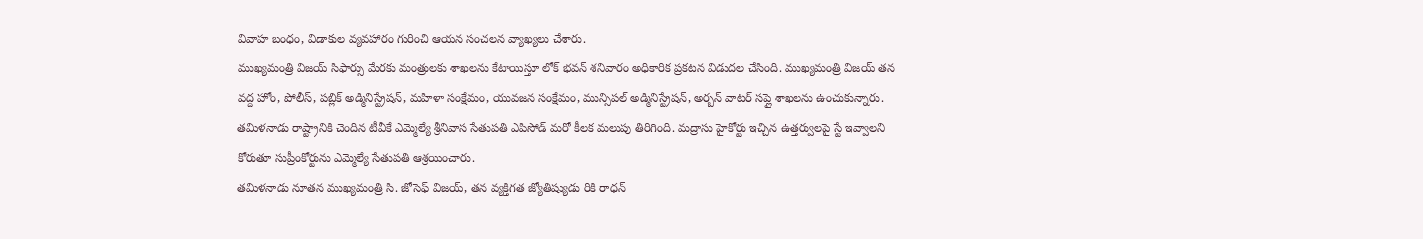వివాహ బంధం, విడాకుల వ్యవహారం గురించి ఆయన సంచలన వ్యాఖ్యలు చేశారు.
ముఖ్యమంత్రి విజయ్ సిఫార్సు మేరకు మంత్రులకు శాఖలను కేటాయిస్తూ లోక్ భవన్ శనివారం అధికారిక ప్రకటన విడుదల చేసింది. ముఖ్యమంత్రి విజయ్ తన వద్ద హోం, పోలీస్, పబ్లిక్ అడ్మినిస్ట్రేషన్, మహిళా సంక్షేమం, యువజన సంక్షేమం, మున్సిపల్ అడ్మినిస్ట్రేషన్, అర్బన్ వాటర్ సప్లై శాఖలను ఉంచుకున్నారు.
తమిళనాడు రాష్ట్రానికి చెందిన టీవీకే ఎమ్మెల్యే శ్రీనివాస సేతుపతి ఎపిసోడ్ మరో కీలక మలుపు తిరిగింది. మద్రాసు హైకోర్టు ఇచ్చిన ఉత్తర్వులపై స్టే ఇవ్వాలని కోరుతూ సుప్రీంకోర్టును ఎమ్మెల్యే సేతుపతి ఆశ్రయించారు.
తమిళనాడు నూతన ముఖ్యమంత్రి సి. జోసెఫ్ విజయ్, తన వ్యక్తిగత జ్యోతిష్యుడు రికి రాధన్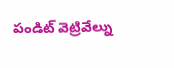పండిట్ వెట్రివేల్ను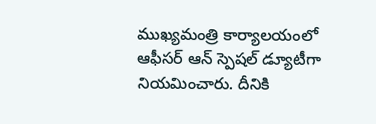ముఖ్యమంత్రి కార్యాలయంలో ఆఫీసర్ ఆన్ స్పెషల్ డ్యూటీగా నియమించారు. దీనికి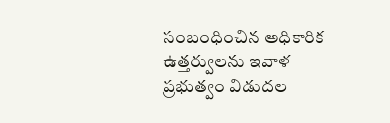సంబంధించిన అధికారిక ఉత్తర్వులను ఇవాళ ప్రభుత్వం విడుదల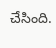చేసింది.